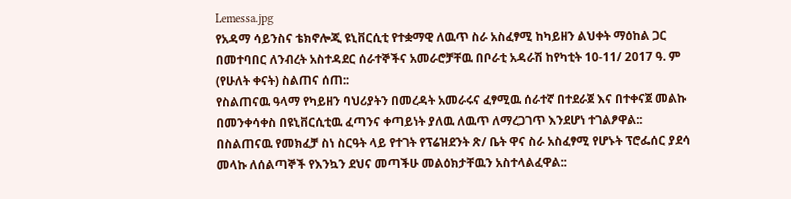Lemessa.jpg
የአዳማ ሳይንስና ቴክኖሎጂ ዩኒቨርሲቲ የተቋማዊ ለዉጥ ስራ አስፈፃሚ ከካይዘን ልህቀት ማዕከል ጋር በመተባበር ለንብረት አስተዳደር ሰራተኞችና አመራሮቻቸዉ በቦራቲ አዳራሽ ከየካቲት 10-11/ 2017 ዓ. ም (የሁለት ቀናት) ስልጠና ሰጠ::
የስልጠናዉ ዓላማ የካይዘን ባህሪያትን በመረዳት አመራሩና ፈፃሚዉ ሰራተኛ በተደራጀ እና በተቀናጀ መልኩ በመንቀሳቀስ በዩኒቨርሲቲዉ ፈጣንና ቀጣይነት ያለዉ ለዉጥ ለማረጋገጥ እንደሆነ ተገልፆዋል::
በስልጠናዉ የመክፈቻ ስነ ስርዓት ላይ የተገት የፕሬዝደንት ጽ/ ቤት ዋና ስራ አስፈፃሚ የሆኑት ፕሮፌሰር ያደሳ መላኩ ለሰልጣኞች የእንኳን ደህና መጣችሁ መልዕክታቸዉን አስተላልፈዋል::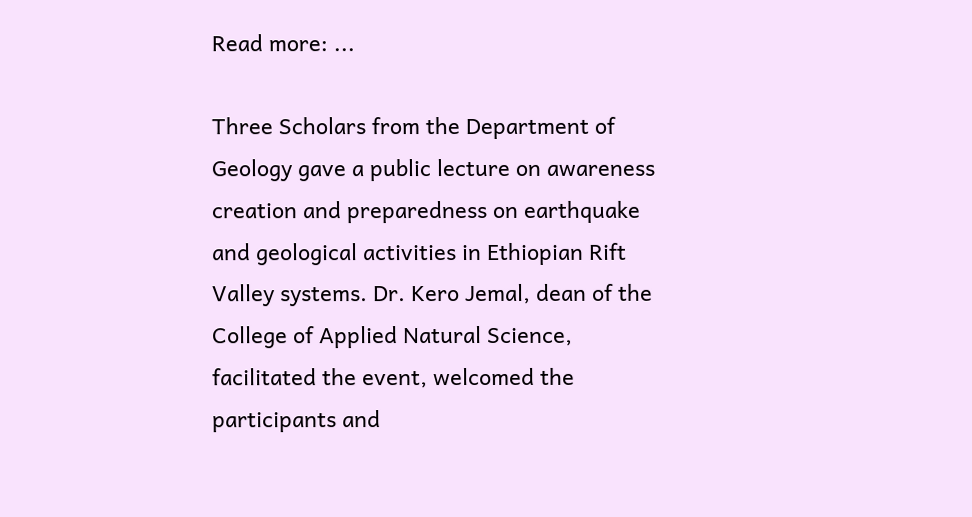Read more: ...

Three Scholars from the Department of Geology gave a public lecture on awareness creation and preparedness on earthquake and geological activities in Ethiopian Rift Valley systems. Dr. Kero Jemal, dean of the College of Applied Natural Science, facilitated the event, welcomed the participants and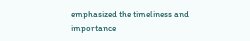emphasized the timeliness and importance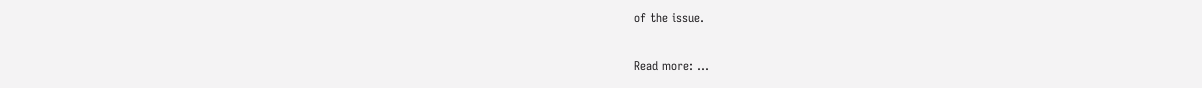of the issue.

Read more: ...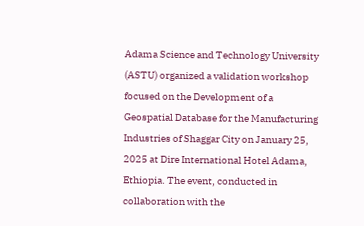Adama Science and Technology University (ASTU) organized a validation workshop focused on the Development of a Geospatial Database for the Manufacturing Industries of Shaggar City on January 25, 2025 at Dire International Hotel Adama, Ethiopia. The event, conducted in collaboration with the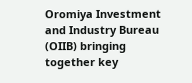Oromiya Investment and Industry Bureau (OIIB) bringing together key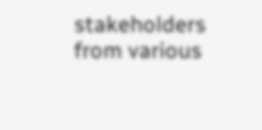stakeholders from various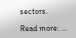sectors.

Read more: ...